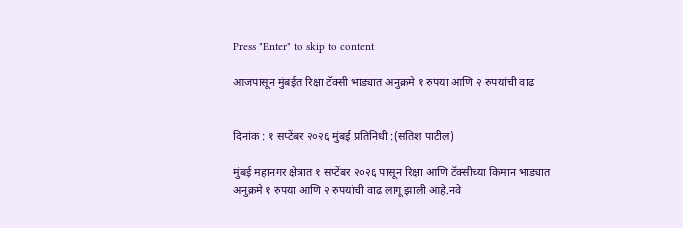Press "Enter" to skip to content

आजपासून मुंबईत रिक्षा टॅक्सी भाड्यात अनुक्रमे १ रुपया आणि २ रुपयांची वाढ


दिनांक : १ सप्टेंबर २०२६ मुंबई प्रतिनिधी :(सतिश पाटील)

मुंबई महानगर क्षेत्रात १ सप्टेंबर २०२६ पासून रिक्षा आणि टॅक्सीच्या किमान भाड्यात अनुक्रमे १ रुपया आणि २ रुपयांची वाढ लागू झाली आहे.नवे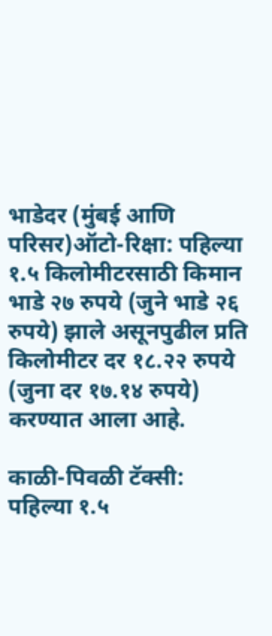भाडेदर (मुंबई आणि परिसर)ऑटो-रिक्षा: पहिल्या १.५ किलोमीटरसाठी किमान भाडे २७ रुपये (जुने भाडे २६ रुपये) झाले असूनपुढील प्रति किलोमीटर दर १८.२२ रुपये (जुना दर १७.१४ रुपये) करण्यात आला आहे.

काळी-पिवळी टॅक्सी: पहिल्या १.५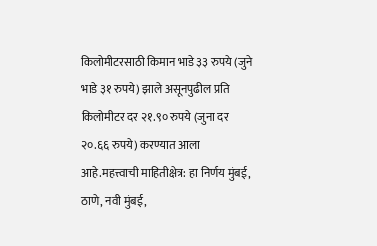किलोमीटरसाठी किमान भाडे ३३ रुपये (जुने भाडे ३१ रुपये) झाले असूनपुढील प्रति किलोमीटर दर २१.९० रुपये (जुना दर २०.६६ रुपये) करण्यात आला आहे.महत्त्वाची माहितीक्षेत्र: हा निर्णय मुंबई, ठाणे, नवी मुंबई,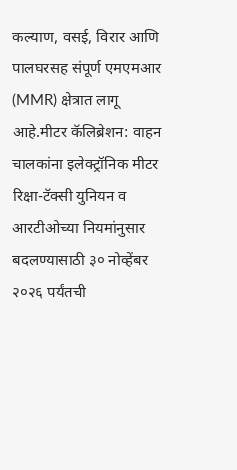कल्याण, वसई, विरार आणि पालघरसह संपूर्ण एमएमआर (MMR) क्षेत्रात लागू आहे.मीटर कॅलिब्रेशन: वाहन चालकांना इलेक्ट्रॉनिक मीटर रिक्षा-टॅक्सी युनियन व आरटीओच्या नियमांनुसार बदलण्यासाठी ३० नोव्हेंबर २०२६ पर्यंतची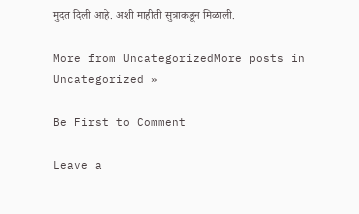मुदत दिली आहे. अशी माहीती सुत्राकडून मिळाली.

More from UncategorizedMore posts in Uncategorized »

Be First to Comment

Leave a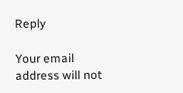Reply

Your email address will not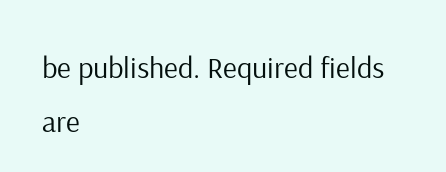be published. Required fields are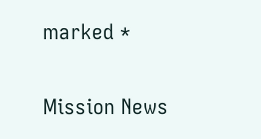marked *

Mission News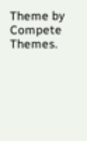Theme by Compete Themes.